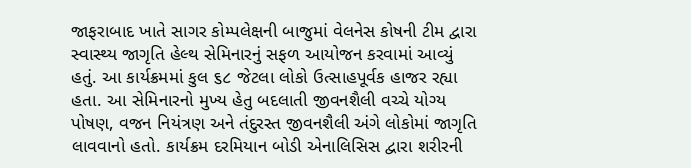જાફરાબાદ ખાતે સાગર કોમ્પલેક્ષની બાજુમાં વેલનેસ કોષની ટીમ દ્વારા સ્વાસ્થ્ય જાગૃતિ હેલ્થ સેમિનારનું સફળ આયોજન કરવામાં આવ્યું હતું. આ કાર્યક્રમમાં કુલ ૬૮ જેટલા લોકો ઉત્સાહપૂર્વક હાજર રહ્યા હતા. આ સેમિનારનો મુખ્ય હેતુ બદલાતી જીવનશૈલી વચ્ચે યોગ્ય પોષણ, વજન નિયંત્રણ અને તંદુરસ્ત જીવનશૈલી અંગે લોકોમાં જાગૃતિ લાવવાનો હતો. કાર્યક્રમ દરમિયાન બોડી એનાલિસિસ દ્વારા શરીરની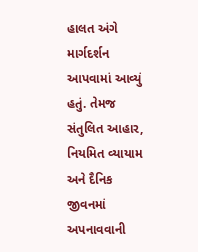હાલત અંગે માર્ગદર્શન આપવામાં આવ્યું હતું. તેમજ સંતુલિત આહાર, નિયમિત વ્યાયામ અને દૈનિક જીવનમાં અપનાવવાની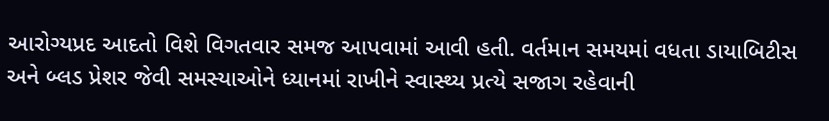આરોગ્યપ્રદ આદતો વિશે વિગતવાર સમજ આપવામાં આવી હતી. વર્તમાન સમયમાં વધતા ડાયાબિટીસ અને બ્લડ પ્રેશર જેવી સમસ્યાઓને ધ્યાનમાં રાખીને સ્વાસ્થ્ય પ્રત્યે સજાગ રહેવાની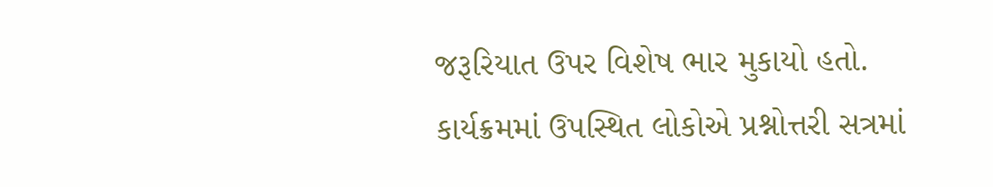જરૂરિયાત ઉપર વિશેષ ભાર મુકાયો હતો. કાર્યક્રમમાં ઉપસ્થિત લોકોએ પ્રશ્નોત્તરી સત્રમાં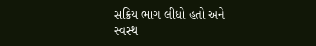સક્રિય ભાગ લીધો હતો અને સ્વસ્થ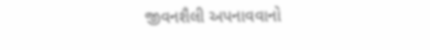જીવનશૈલી અપનાવવાનો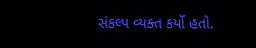સંકલ્પ વ્યક્ત કર્યો હતો.